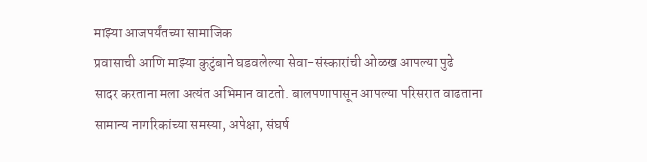माझ्या आजपर्यंतच्या सामाजिक
प्रवासाची आणि माझ्या कुटुंबाने घडवलेल्या सेवा-संस्कारांची ओळख आपल्या पुढे
सादर करताना मला अत्यंत अभिमान वाटतो. बालपणापासून आपल्या परिसरात वाढताना
सामान्य नागरिकांच्या समस्या, अपेक्षा, संघर्ष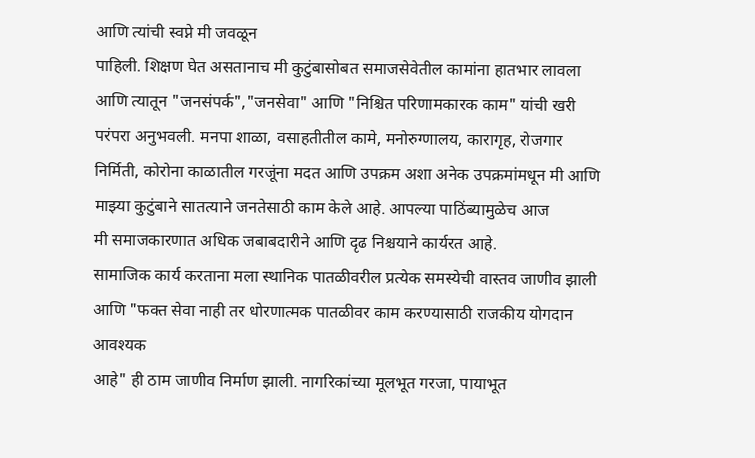आणि त्यांची स्वप्ने मी जवळून
पाहिली. शिक्षण घेत असतानाच मी कुटुंबासोबत समाजसेवेतील कामांना हातभार लावला
आणि त्यातून "जनसंपर्क","जनसेवा" आणि "निश्चित परिणामकारक काम" यांची खरी
परंपरा अनुभवली. मनपा शाळा, वसाहतीतील कामे, मनोरुग्णालय, कारागृह, रोजगार
निर्मिती, कोरोना काळातील गरजूंना मदत आणि उपक्रम अशा अनेक उपक्रमांमधून मी आणि
माझ्या कुटुंबाने सातत्याने जनतेसाठी काम केले आहे. आपल्या पाठिंब्यामुळेच आज
मी समाजकारणात अधिक जबाबदारीने आणि दृढ निश्चयाने कार्यरत आहे.
सामाजिक कार्य करताना मला स्थानिक पातळीवरील प्रत्येक समस्येची वास्तव जाणीव झाली
आणि "फक्त सेवा नाही तर धोरणात्मक पातळीवर काम करण्यासाठी राजकीय योगदान आवश्यक
आहे" ही ठाम जाणीव निर्माण झाली. नागरिकांच्या मूलभूत गरजा, पायाभूत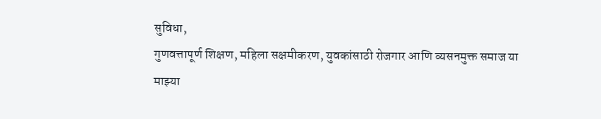सुविधा,
गुणवत्तापूर्ण शिक्षण, महिला सक्षमीकरण, युवकांसाठी रोजगार आणि व्यसनमुक्त समाज या
माझ्या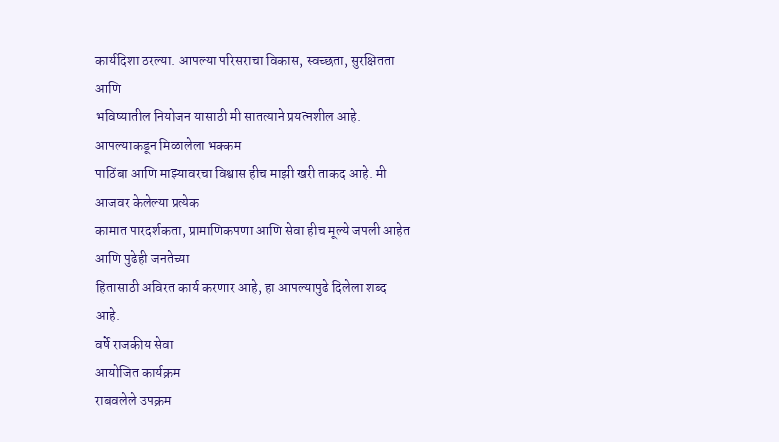कार्यदिशा ठरल्या. आपल्या परिसराचा विकास, स्वच्छता, सुरक्षितता आणि
भविष्यातील नियोजन यासाठी मी सातत्याने प्रयत्नशील आहे. आपल्याकडून मिळालेला भक्कम
पाठिंबा आणि माझ्यावरचा विश्वास हीच माझी खरी ताकद आहे. मी आजवर केलेल्या प्रत्येक
कामात पारदर्शकता, प्रामाणिकपणा आणि सेवा हीच मूल्ये जपली आहेत आणि पुढेही जनतेच्या
हितासाठी अविरत कार्य करणार आहे, हा आपल्यापुढे दिलेला शब्द आहे.
वर्षे राजकीय सेवा
आयोजित कार्यक्रम
राबवलेले उपक्रम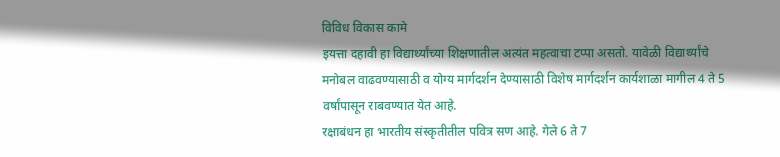विविध विकास कामे
इयत्ता दहावी हा विद्यार्थ्यांच्या शिक्षणातील अत्यंत महत्वाचा टप्पा असतो. यावेळी विद्यार्थ्यांचे मनोबल वाढवण्यासाठी व योग्य मार्गदर्शन देण्यासाठी विशेष मार्गदर्शन कार्यशाळा मागील 4 ते 5 वर्षांपासून राबवण्यात येत आहे.
रक्षाबंधन हा भारतीय संस्कृतीतील पवित्र सण आहे. गेले 6 ते 7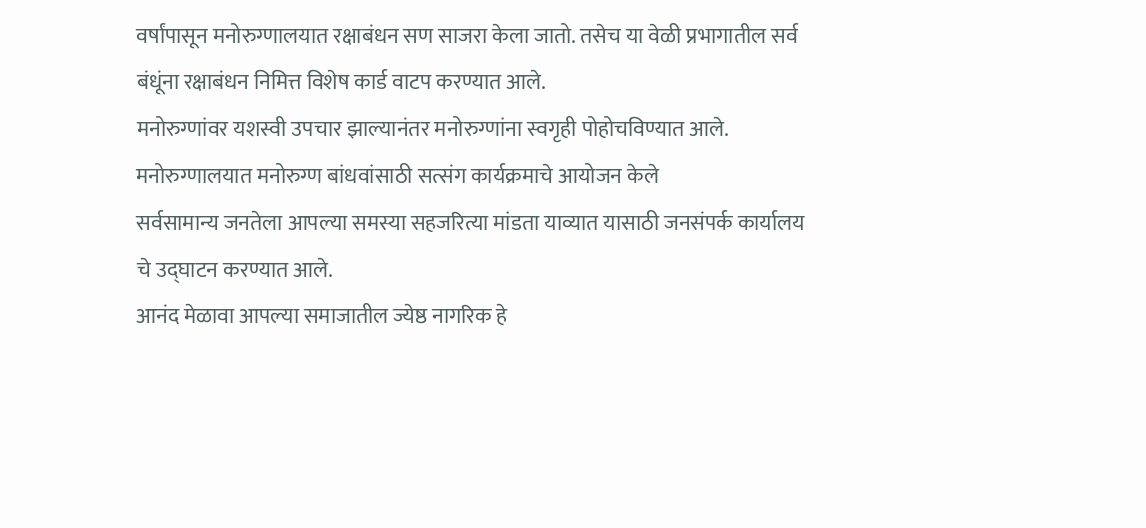वर्षांपासून मनोरुग्णालयात रक्षाबंधन सण साजरा केला जातो. तसेच या वेळी प्रभागातील सर्व बंधूंना रक्षाबंधन निमित्त विशेष कार्ड वाटप करण्यात आले.
मनोरुग्णांवर यशस्वी उपचार झाल्यानंतर मनोरुग्णांना स्वगृही पोहोचविण्यात आले.
मनोरुग्णालयात मनोरुग्ण बांधवांसाठी सत्संग कार्यक्रमाचे आयोजन केले
सर्वसामान्य जनतेला आपल्या समस्या सहजरित्या मांडता याव्यात यासाठी जनसंपर्क कार्यालय चे उद्घाटन करण्यात आले.
आनंद मेळावा आपल्या समाजातील ज्येष्ठ नागरिक हे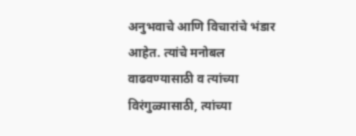अनुभवाचे आणि विचारांचे भंडार आहेत. त्यांचे मनोबल वाढवण्यासाठी व त्यांच्या विरंगुळ्यासाठी, त्यांच्या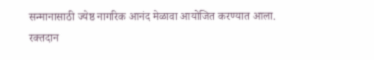सन्मानासाठी ज्येष्ठ नागरिक आनंद मेळावा आयोजित करण्यात आला.
रक्तदान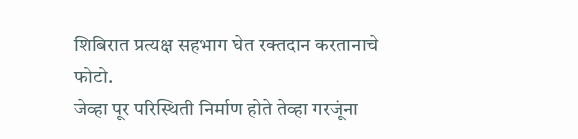शिबिरात प्रत्यक्ष सहभाग घेत रक्तदान करतानाचे फोटो.
जेव्हा पूर परिस्थिती निर्माण होते तेव्हा गरजूंना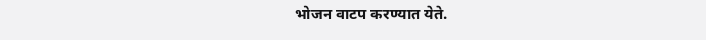भोजन वाटप करण्यात येते.